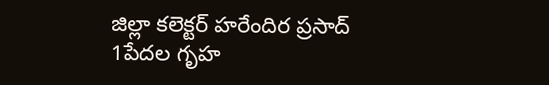జిల్లా కలెక్టర్ హరేందిర ప్రసాద్
1పేదల గృహ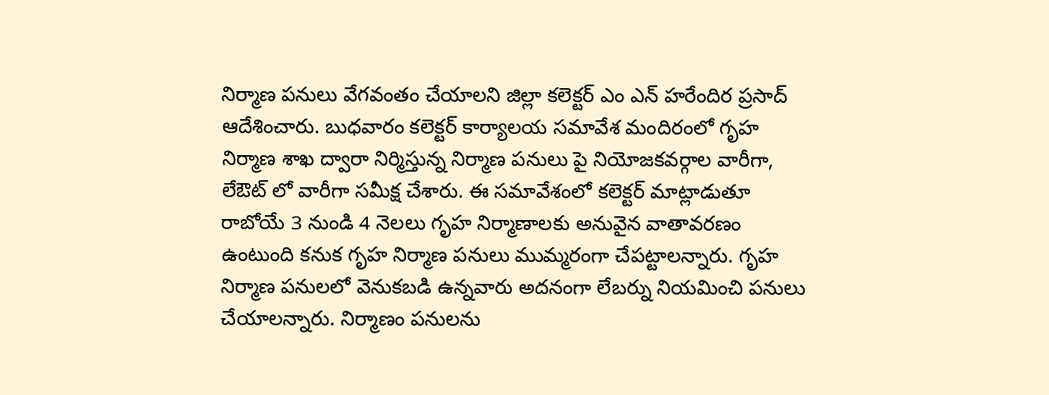నిర్మాణ పనులు వేగవంతం చేయాలని జిల్లా కలెక్టర్ ఎం ఎన్ హరేందిర ప్రసాద్ ఆదేశించారు. బుధవారం కలెక్టర్ కార్యాలయ సమావేశ మందిరంలో గృహ నిర్మాణ శాఖ ద్వారా నిర్మిస్తున్న నిర్మాణ పనులు పై నియోజకవర్గాల వారీగా, లేఔట్ లో వారీగా సమీక్ష చేశారు. ఈ సమావేశంలో కలెక్టర్ మాట్లాడుతూ రాబోయే 3 నుండి 4 నెలలు గృహ నిర్మాణాలకు అనువైన వాతావరణం ఉంటుంది కనుక గృహ నిర్మాణ పనులు ముమ్మరంగా చేపట్టాలన్నారు. గృహ నిర్మాణ పనులలో వెనుకబడి ఉన్నవారు అదనంగా లేబర్ను నియమించి పనులు చేయాలన్నారు. నిర్మాణం పనులను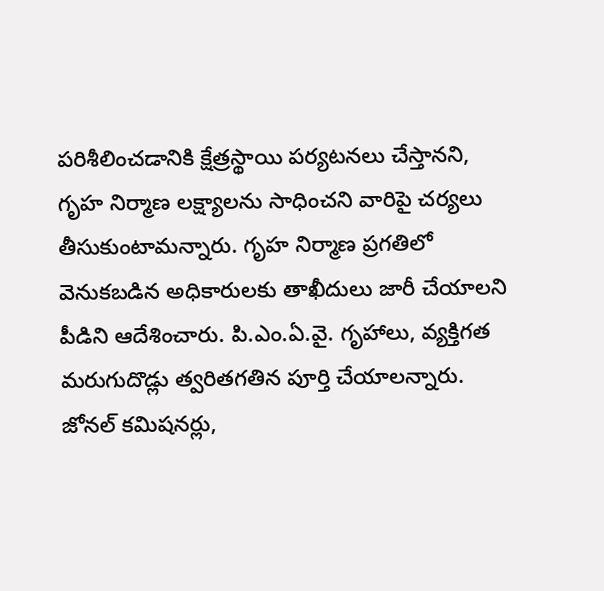పరిశీలించడానికి క్షేత్రస్థాయి పర్యటనలు చేస్తానని, గృహ నిర్మాణ లక్ష్యాలను సాధించని వారిపై చర్యలు తీసుకుంటామన్నారు. గృహ నిర్మాణ ప్రగతిలో వెనుకబడిన అధికారులకు తాఖీదులు జారీ చేయాలని పీడిని ఆదేశించారు. పి.ఎం.ఏ.వై. గృహాలు, వ్యక్తిగత మరుగుదొడ్లు త్వరితగతిన పూర్తి చేయాలన్నారు. జోనల్ కమిషనర్లు,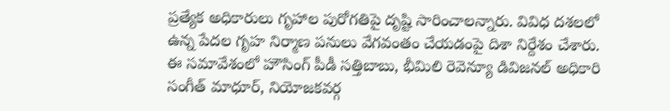ప్రత్యేక అధికారులు గృహాల పురోగతిపై దృష్టి సారించాలన్నారు. వివిధ దశలలో ఉన్న పేదల గృహ నిర్మాణ పనులు వేగవంతం చేయడంపై దిశా నిర్దేశం చేశారు.
ఈ సమావేశంలో హౌసింగ్ పీడీ సత్తిబాబు, భీమిలి రెవెన్యూ డివిజనల్ అధికారి సంగీత్ మాధూర్, నియోజకవర్గ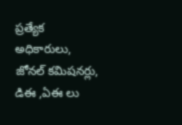ప్రత్యేక అధికారులు, జోనల్ కమిషనర్లు, డిఈ ,ఏఈ లు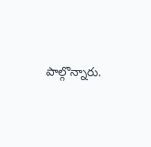పాల్గొన్నారు.